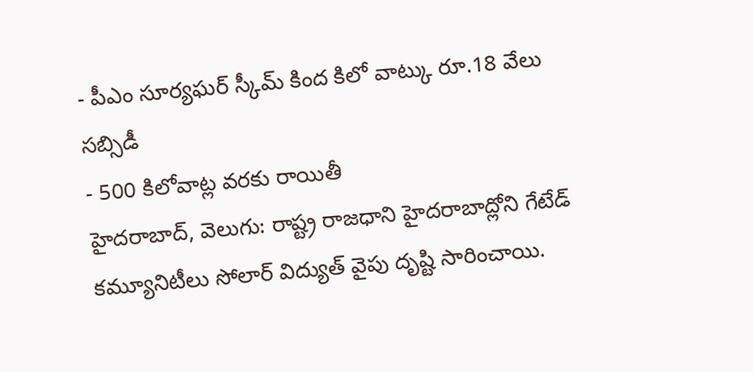- పీఎం సూర్యఘర్ స్కీమ్ కింద కిలో వాట్కు రూ.18 వేలు సబ్సిడీ
- 500 కిలోవాట్ల వరకు రాయితీ
హైదరాబాద్, వెలుగు: రాష్ట్ర రాజధాని హైదరాబాద్లోని గేటేడ్ కమ్యూనిటీలు సోలార్ విద్యుత్ వైపు దృష్టి సారించాయి.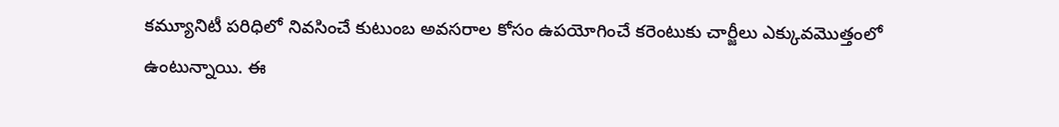కమ్యూనిటీ పరిధిలో నివసించే కుటుంబ అవసరాల కోసం ఉపయోగించే కరెంటుకు చార్జీలు ఎక్కువమొత్తంలో ఉంటున్నాయి. ఈ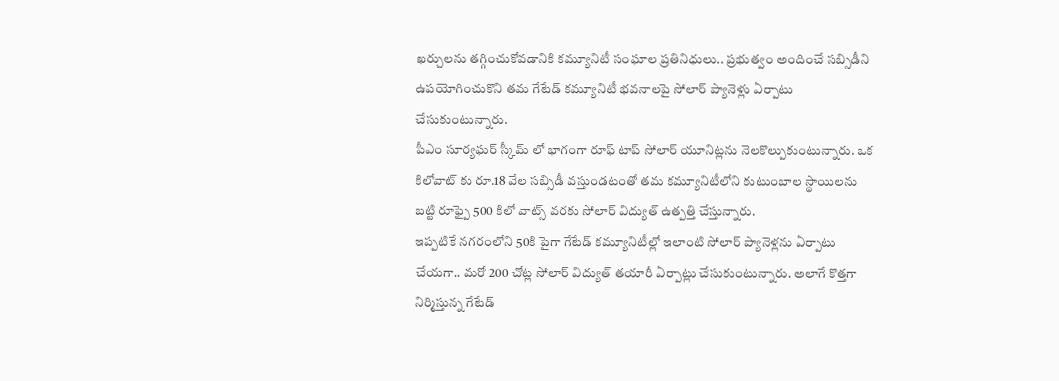ఖర్చులను తగ్గించుకోవడానికి కమ్యూనిటీ సంఘాల ప్రతినిధులు.. ప్రభుత్వం అందించే సబ్సిడీని ఉపయోగించుకొని తమ గేటేడ్ కమ్యూనిటీ భవనాలపై సోలార్ ప్యానెళ్లు ఏర్పాటు చేసుకుంటున్నారు.
పీఎం సూర్యఘర్ స్కీమ్ లో భాగంగా రూఫ్ టాప్ సోలార్ యూనిట్లను నెలకొల్పుకుంటున్నారు. ఒక కిలోవాట్ కు రూ.18 వేల సబ్సిడీ వస్తుండటంతో తమ కమ్యూనిటీలోని కుటుంబాల స్థాయిలను బట్టి రూఫ్పై 500 కిలో వాట్స్ వరకు సోలార్ విద్యుత్ ఉత్పత్తి చేస్తున్నారు.
ఇప్పటికే నగరంలోని 50కి పైగా గేటేడ్ కమ్యూనిటీల్లో ఇలాంటి సోలార్ ప్యానెళ్లను ఏర్పాటు చేయగా.. మరో 200 చోట్ల సోలార్ విద్యుత్ తయారీ ఏర్పాట్లు చేసుకుంటున్నారు. అలాగే కొత్తగా నిర్మిస్తున్న గేటేడ్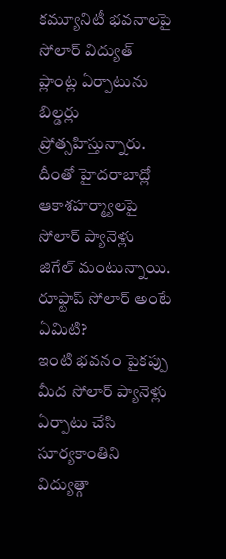కమ్యూనిటీ భవనాలపై సోలార్ విద్యుత్ ప్లాంట్ల ఏర్పాటును బిల్డర్లు ప్రోత్సహిస్తున్నారు. దీంతో హైదరాబాద్లో ఆకాశహర్మ్యాలపై సోలార్ ప్యానెళ్లు జిగేల్ మంటున్నాయి.
రూఫ్టాప్ సోలార్ అంటే ఏమిటి?
ఇంటి భవనం పైకప్పు మీద సోలార్ ప్యానెళ్లు ఏర్పాటు చేసి సూర్యకాంతిని విద్యుత్గా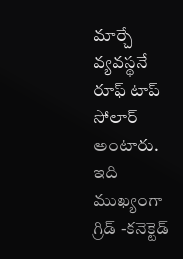మార్చే వ్యవస్థనే రూఫ్ టాప్ సోలార్ అంటారు. ఇది ముఖ్యంగా గ్రిడ్ -కనెక్టెడ్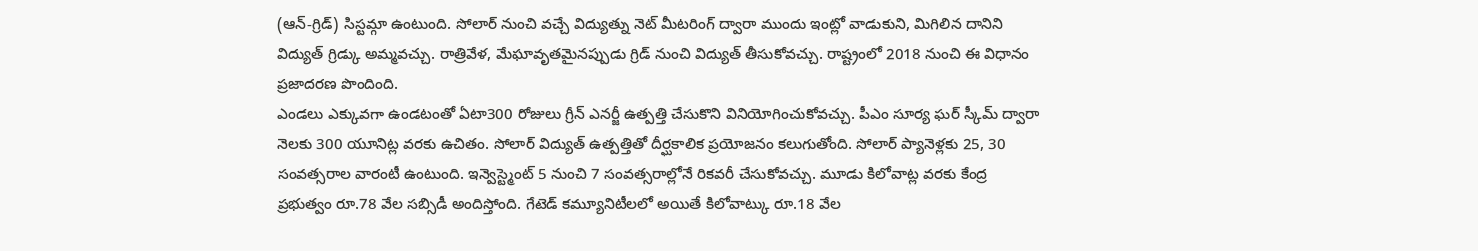(ఆన్-గ్రిడ్) సిస్టమ్గా ఉంటుంది. సోలార్ నుంచి వచ్చే విద్యుత్ను నెట్ మీటరింగ్ ద్వారా ముందు ఇంట్లో వాడుకుని, మిగిలిన దానిని విద్యుత్ గ్రిడ్కు అమ్మవచ్చు. రాత్రివేళ, మేఘావృతమైనప్పుడు గ్రిడ్ నుంచి విద్యుత్ తీసుకోవచ్చు. రాష్ట్రంలో 2018 నుంచి ఈ విధానం ప్రజాదరణ పొందింది.
ఎండలు ఎక్కువగా ఉండటంతో ఏటా300 రోజులు గ్రీన్ ఎనర్జీ ఉత్పత్తి చేసుకొని వినియోగించుకోవచ్చు. పీఎం సూర్య ఘర్ స్కీమ్ ద్వారా నెలకు 300 యూనిట్ల వరకు ఉచితం. సోలార్ విద్యుత్ ఉత్పత్తితో దీర్ఘకాలిక ప్రయోజనం కలుగుతోంది. సోలార్ ప్యానెళ్లకు 25, 30 సంవత్సరాల వారంటీ ఉంటుంది. ఇన్వెస్ట్మెంట్ 5 నుంచి 7 సంవత్సరాల్లోనే రికవరీ చేసుకోవచ్చు. మూడు కిలోవాట్ల వరకు కేంద్ర ప్రభుత్వం రూ.78 వేల సబ్సిడీ అందిస్తోంది. గేటెడ్ కమ్యూనిటీలలో అయితే కిలోవాట్కు రూ.18 వేల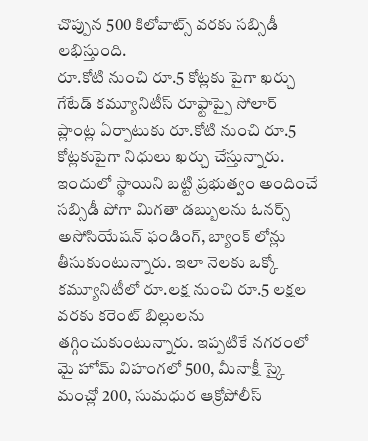చొప్పున 500 కిలోవాట్స్ వరకు సబ్సిడీ లభిస్తుంది.
రూ.కోటి నుంచి రూ.5 కోట్లకు పైగా ఖర్చు
గేటేడ్ కమ్యూనిటీస్ రూఫ్టాప్పై సోలార్ ప్లాంట్ల ఏర్పాటుకు రూ.కోటి నుంచి రూ.5 కోట్లకుపైగా నిధులు ఖర్చు చేస్తున్నారు. ఇందులో స్థాయిని బట్టి ప్రభుత్వం అందించే సబ్సిడీ పోగా మిగతా డబ్బులను ఓనర్స్ అసోసియేషన్ ఫండింగ్, బ్యాంక్ లోన్లు తీసుకుంటున్నారు. ఇలా నెలకు ఒక్కో కమ్యూనిటీలో రూ.లక్ష నుంచి రూ.5 లక్షల వరకు కరెంట్ బిల్లులను తగ్గించుకుంటున్నారు. ఇప్పటికే నగరంలో మై హోమ్ విహంగలో 500, మీనాక్షీ స్కై మంచ్లో 200, సుమధుర ఆక్రోపోలీస్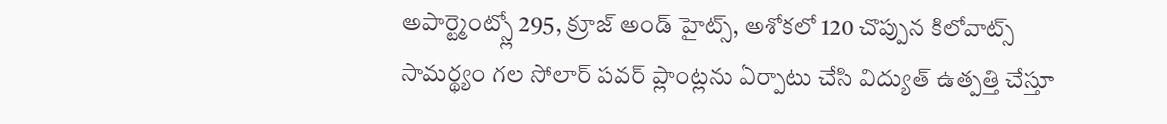అపార్ట్మెంట్స్లో 295, క్రూజ్ అండ్ హైట్స్, అశోకలో 120 చొప్పున కిలోవాట్స్ సామర్థ్యం గల సోలార్ పవర్ ప్లాంట్లను ఏర్పాటు చేసి విద్యుత్ ఉత్పత్తి చేస్తూ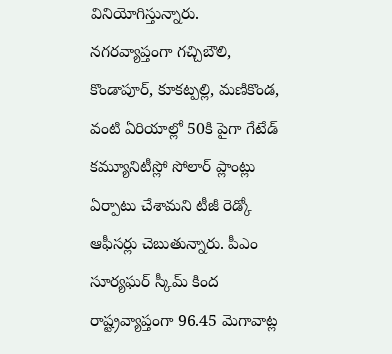వినియోగిస్తున్నారు.
నగరవ్యాప్తంగా గచ్చిబౌలి, కొండాపూర్, కూకట్పల్లి, మణికొండ, వంటి ఏరియాల్లో 50కి పైగా గేటేడ్ కమ్యూనిటీస్లో సోలార్ ప్లాంట్లు ఏర్పాటు చేశామని టీజీ రెడ్కో ఆఫీసర్లు చెబుతున్నారు. పీఎం సూర్యఘర్ స్కీమ్ కింద రాష్ట్రవ్యాప్తంగా 96.45 మెగావాట్ల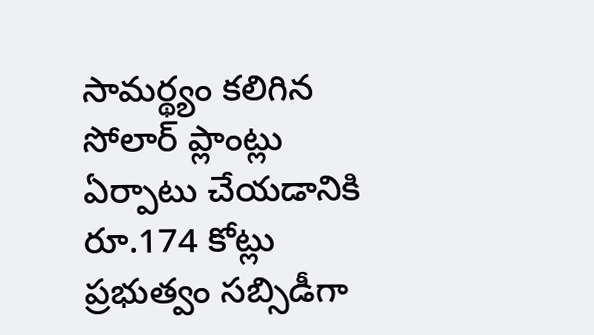సామర్థ్యం కలిగిన సోలార్ ప్లాంట్లు ఏర్పాటు చేయడానికి రూ.174 కోట్లు ప్రభుత్వం సబ్సిడీగా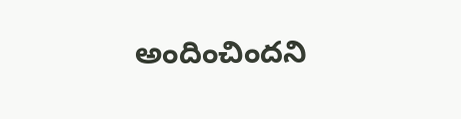అందించిందని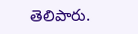తెలిపారు.